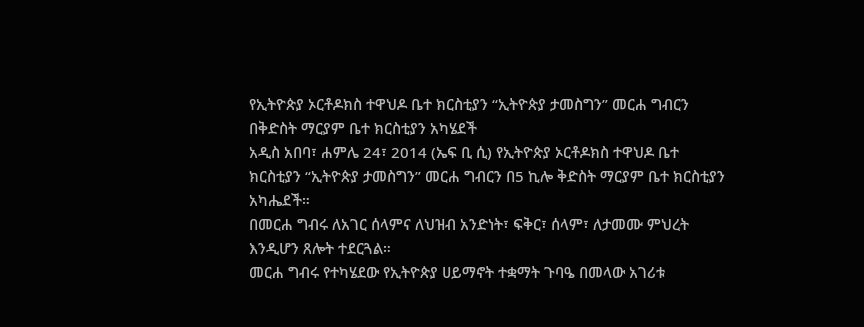የኢትዮጵያ ኦርቶዶክስ ተዋህዶ ቤተ ክርስቲያን “ኢትዮጵያ ታመስግን” መርሐ ግብርን በቅድስት ማርያም ቤተ ክርስቲያን አካሄደች
አዲስ አበባ፣ ሐምሌ 24፣ 2014 (ኤፍ ቢ ሲ) የኢትዮጵያ ኦርቶዶክስ ተዋህዶ ቤተ ክርስቲያን “ኢትዮጵያ ታመስግን” መርሐ ግብርን በ5 ኪሎ ቅድስት ማርያም ቤተ ክርስቲያን አካሔደች።
በመርሐ ግብሩ ለአገር ሰላምና ለህዝብ አንድነት፣ ፍቅር፣ ሰላም፣ ለታመሙ ምህረት እንዲሆን ጸሎት ተደርጓል።
መርሐ ግብሩ የተካሄደው የኢትዮጵያ ሀይማኖት ተቋማት ጉባዔ በመላው አገሪቱ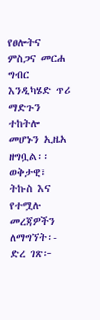የፀሎትና ምስጋና መርሐ ግብር እንዲካሄድ ጥሪ ማድጉን ተከትሎ መሆኑን ኢዜአ ዘግቧል፡፡
ወቅታዊ፣ ትኩስ እና የተሟሉ መረጃዎችን ለማግኘት፡-
ድረ ገጽ፦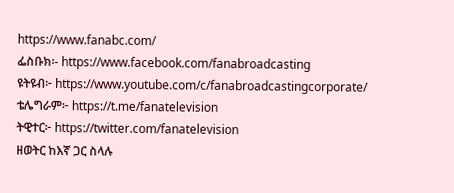https://www.fanabc.com/
ፌስቡክ፡- https://www.facebook.com/fanabroadcasting
ዩትዩብ፦ https://www.youtube.com/c/fanabroadcastingcorporate/
ቴሌግራም፦ https://t.me/fanatelevision
ትዊተር፦ https://twitter.com/fanatelevision
ዘወትር ከእኛ ጋር ስላሉ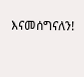እናመሰግናለን!